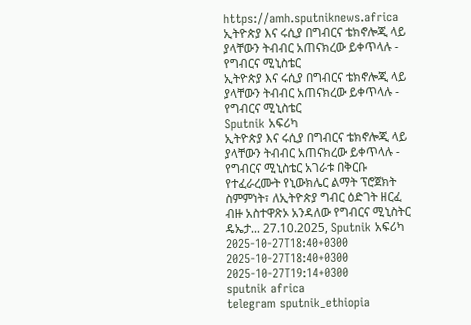https://amh.sputniknews.africa
ኢትዮጵያ እና ሩሲያ በግብርና ቴክኖሎጂ ላይ ያላቸውን ትብብር አጠናክረው ይቀጥላሉ - የግብርና ሚኒስቴር
ኢትዮጵያ እና ሩሲያ በግብርና ቴክኖሎጂ ላይ ያላቸውን ትብብር አጠናክረው ይቀጥላሉ - የግብርና ሚኒስቴር
Sputnik አፍሪካ
ኢትዮጵያ እና ሩሲያ በግብርና ቴክኖሎጂ ላይ ያላቸውን ትብብር አጠናክረው ይቀጥላሉ - የግብርና ሚኒስቴር አገራቱ በቅርቡ የተፈራረሙት የኒውክሌር ልማት ፕሮጀክት ስምምነት፣ ለኢትዮጵያ ግብር ዕድገት ዘርፈ ብዙ አስተዋጽኦ አንዳለው የግብርና ሚኒስትር ዴኤታ... 27.10.2025, Sputnik አፍሪካ
2025-10-27T18:40+0300
2025-10-27T18:40+0300
2025-10-27T19:14+0300
sputnik africa
telegram sputnik_ethiopia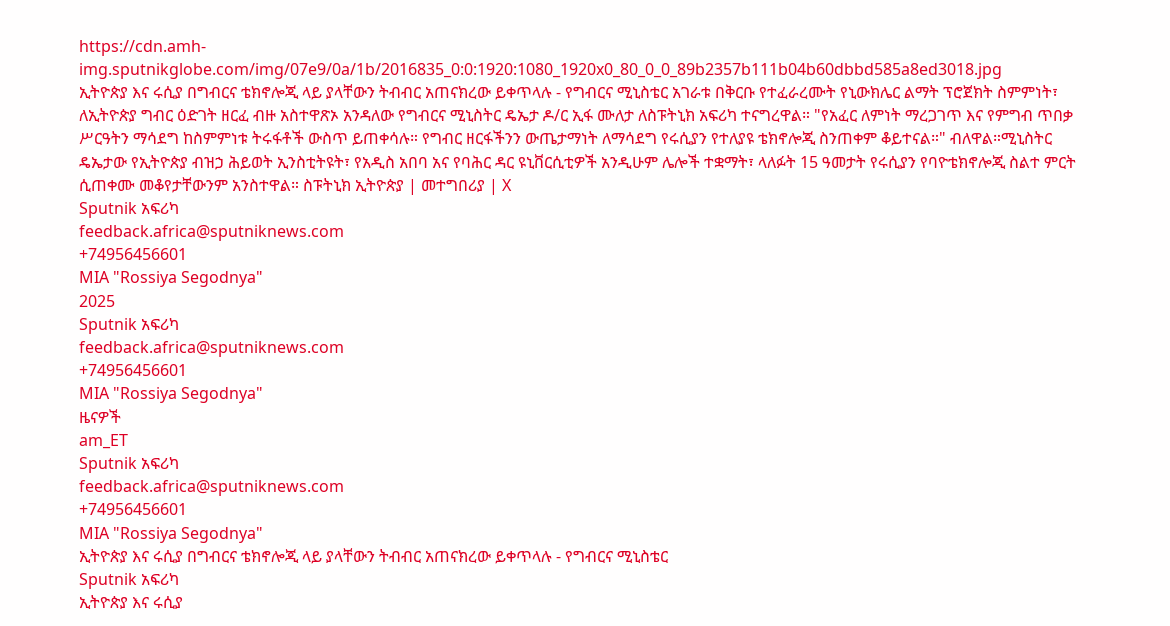https://cdn.amh-img.sputnikglobe.com/img/07e9/0a/1b/2016835_0:0:1920:1080_1920x0_80_0_0_89b2357b111b04b60dbbd585a8ed3018.jpg
ኢትዮጵያ እና ሩሲያ በግብርና ቴክኖሎጂ ላይ ያላቸውን ትብብር አጠናክረው ይቀጥላሉ - የግብርና ሚኒስቴር አገራቱ በቅርቡ የተፈራረሙት የኒውክሌር ልማት ፕሮጀክት ስምምነት፣ ለኢትዮጵያ ግብር ዕድገት ዘርፈ ብዙ አስተዋጽኦ አንዳለው የግብርና ሚኒስትር ዴኤታ ዶ/ር ኢፋ ሙለታ ለስፑትኒክ አፍሪካ ተናግረዋል። "የአፈር ለምነት ማረጋገጥ እና የምግብ ጥበቃ ሥርዓትን ማሳደግ ከስምምነቱ ትሩፋቶች ውስጥ ይጠቀሳሉ። የግብር ዘርፋችንን ውጤታማነት ለማሳደግ የሩሲያን የተለያዩ ቴክኖሎጂ ስንጠቀም ቆይተናል።" ብለዋል።ሚኒስትር ዴኤታው የኢትዮጵያ ብዝኃ ሕይወት ኢንስቲትዩት፣ የአዲስ አበባ አና የባሕር ዳር ዩኒቨርሲቲዎች አንዲሁም ሌሎች ተቋማት፣ ላለፉት 15 ዓመታት የሩሲያን የባዮቴክኖሎጂ ስልተ ምርት ሲጠቀሙ መቆየታቸውንም አንስተዋል። ስፑትኒክ ኢትዮጵያ | መተግበሪያ | X
Sputnik አፍሪካ
feedback.africa@sputniknews.com
+74956456601
MIA "Rossiya Segodnya"
2025
Sputnik አፍሪካ
feedback.africa@sputniknews.com
+74956456601
MIA "Rossiya Segodnya"
ዜናዎች
am_ET
Sputnik አፍሪካ
feedback.africa@sputniknews.com
+74956456601
MIA "Rossiya Segodnya"
ኢትዮጵያ እና ሩሲያ በግብርና ቴክኖሎጂ ላይ ያላቸውን ትብብር አጠናክረው ይቀጥላሉ - የግብርና ሚኒስቴር
Sputnik አፍሪካ
ኢትዮጵያ እና ሩሲያ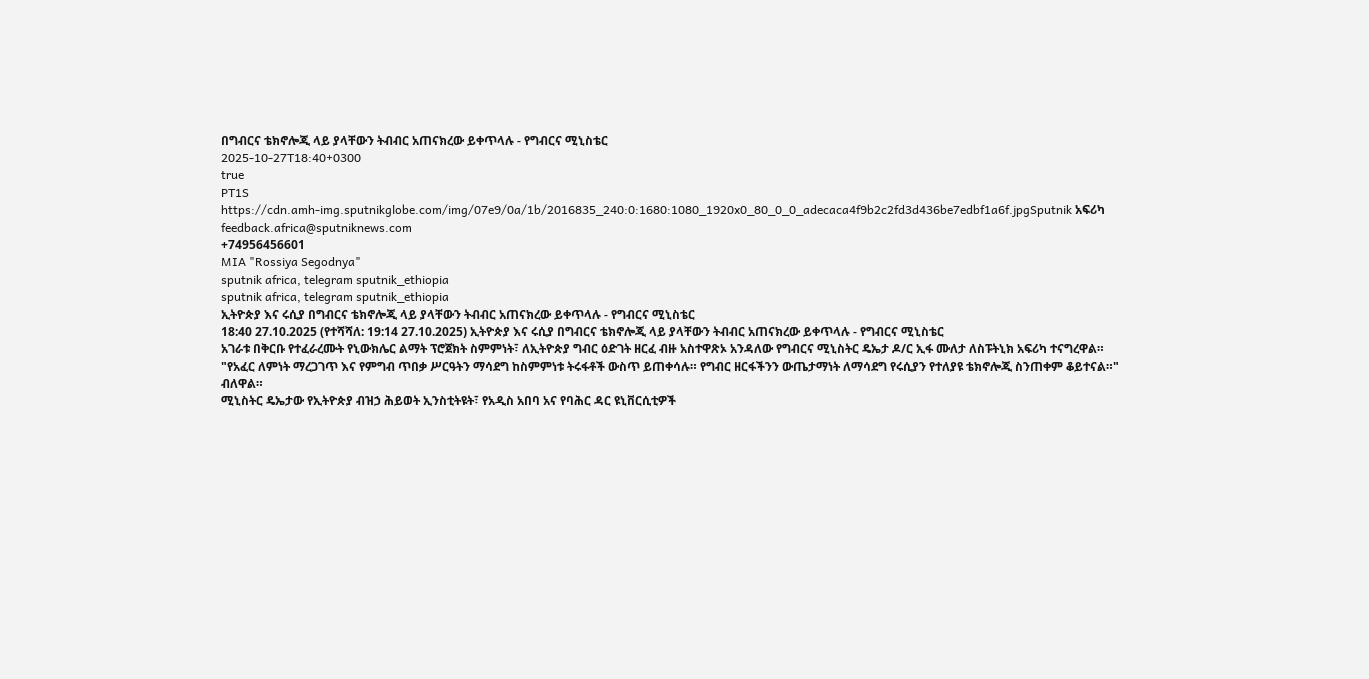በግብርና ቴክኖሎጂ ላይ ያላቸውን ትብብር አጠናክረው ይቀጥላሉ - የግብርና ሚኒስቴር
2025-10-27T18:40+0300
true
PT1S
https://cdn.amh-img.sputnikglobe.com/img/07e9/0a/1b/2016835_240:0:1680:1080_1920x0_80_0_0_adecaca4f9b2c2fd3d436be7edbf1a6f.jpgSputnik አፍሪካ
feedback.africa@sputniknews.com
+74956456601
MIA "Rossiya Segodnya"
sputnik africa, telegram sputnik_ethiopia
sputnik africa, telegram sputnik_ethiopia
ኢትዮጵያ እና ሩሲያ በግብርና ቴክኖሎጂ ላይ ያላቸውን ትብብር አጠናክረው ይቀጥላሉ - የግብርና ሚኒስቴር
18:40 27.10.2025 (የተሻሻለ: 19:14 27.10.2025) ኢትዮጵያ እና ሩሲያ በግብርና ቴክኖሎጂ ላይ ያላቸውን ትብብር አጠናክረው ይቀጥላሉ - የግብርና ሚኒስቴር
አገራቱ በቅርቡ የተፈራረሙት የኒውክሌር ልማት ፕሮጀክት ስምምነት፣ ለኢትዮጵያ ግብር ዕድገት ዘርፈ ብዙ አስተዋጽኦ አንዳለው የግብርና ሚኒስትር ዴኤታ ዶ/ር ኢፋ ሙለታ ለስፑትኒክ አፍሪካ ተናግረዋል።
"የአፈር ለምነት ማረጋገጥ እና የምግብ ጥበቃ ሥርዓትን ማሳደግ ከስምምነቱ ትሩፋቶች ውስጥ ይጠቀሳሉ። የግብር ዘርፋችንን ውጤታማነት ለማሳደግ የሩሲያን የተለያዩ ቴክኖሎጂ ስንጠቀም ቆይተናል።" ብለዋል።
ሚኒስትር ዴኤታው የኢትዮጵያ ብዝኃ ሕይወት ኢንስቲትዩት፣ የአዲስ አበባ አና የባሕር ዳር ዩኒቨርሲቲዎች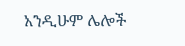አንዲሁም ሌሎች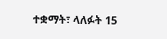ተቋማት፣ ላለፉት 15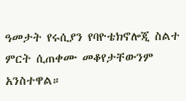ዓመታት የሩሲያን የባዮቴክኖሎጂ ስልተ ምርት ሲጠቀሙ መቆየታቸውንም አንስተዋል።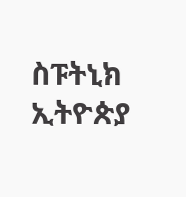ስፑትኒክ ኢትዮጵያ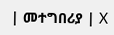| መተግበሪያ | X